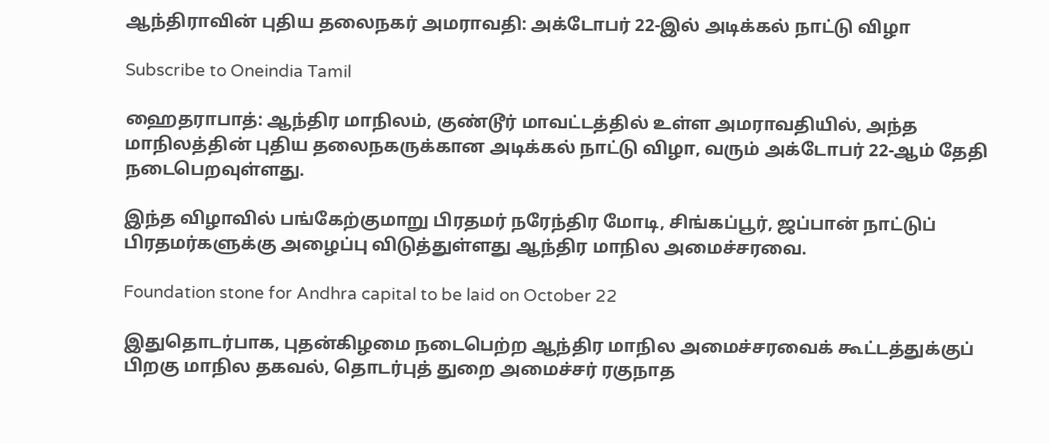ஆந்திராவின் புதிய தலைநகர் அமராவதி: அக்டோபர் 22-இல் அடிக்கல் நாட்டு விழா

Subscribe to Oneindia Tamil

ஹைதராபாத்: ஆந்திர மாநிலம், குண்டூர் மாவட்டத்தில் உள்ள அமராவதியில், அந்த மாநிலத்தின் புதிய தலைநகருக்கான அடிக்கல் நாட்டு விழா, வரும் அக்டோபர் 22-ஆம் தேதி நடைபெறவுள்ளது.

இந்த விழாவில் பங்கேற்குமாறு பிரதமர் நரேந்திர மோடி, சிங்கப்பூர், ஜப்பான் நாட்டுப் பிரதமர்களுக்கு அழைப்பு விடுத்துள்ளது ஆந்திர மாநில அமைச்சரவை.

Foundation stone for Andhra capital to be laid on October 22

இதுதொடர்பாக, புதன்கிழமை நடைபெற்ற ஆந்திர மாநில அமைச்சரவைக் கூட்டத்துக்குப் பிறகு மாநில தகவல், தொடர்புத் துறை அமைச்சர் ரகுநாத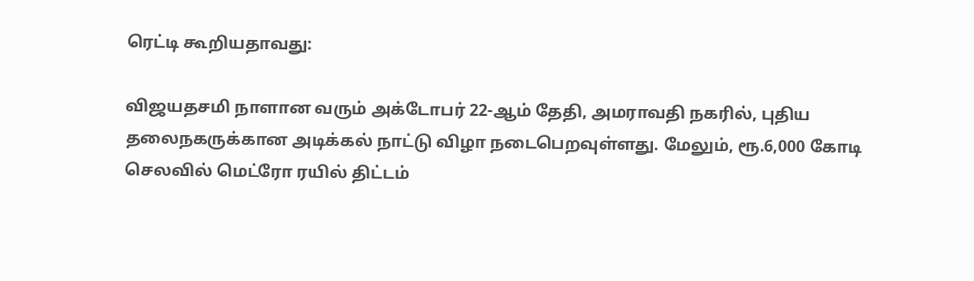ரெட்டி கூறியதாவது:

விஜயதசமி நாளான வரும் அக்டோபர் 22-ஆம் தேதி, அமராவதி நகரில், புதிய தலைநகருக்கான அடிக்கல் நாட்டு விழா நடைபெறவுள்ளது. மேலும், ரூ.6,000 கோடி செலவில் மெட்ரோ ரயில் திட்டம்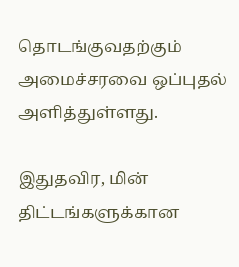தொடங்குவதற்கும் அமைச்சரவை ஒப்புதல் அளித்துள்ளது.

இதுதவிர, மின் திட்டங்களுக்கான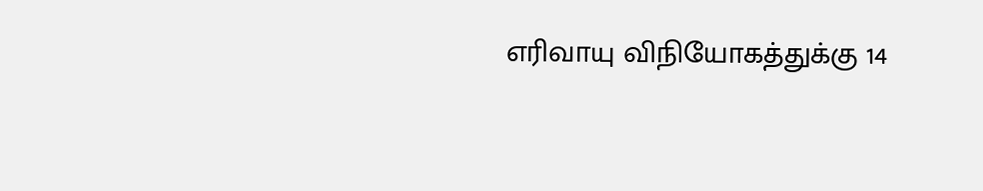எரிவாயு விநியோகத்துக்கு 14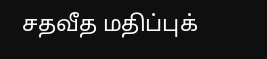சதவீத மதிப்புக்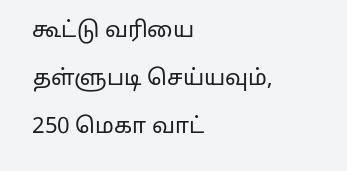கூட்டு வரியை தள்ளுபடி செய்யவும், 250 மெகா வாட்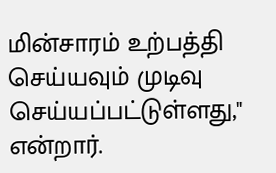மின்சாரம் உற்பத்தி செய்யவும் முடிவு செய்யப்பட்டுள்ளது," என்றார்.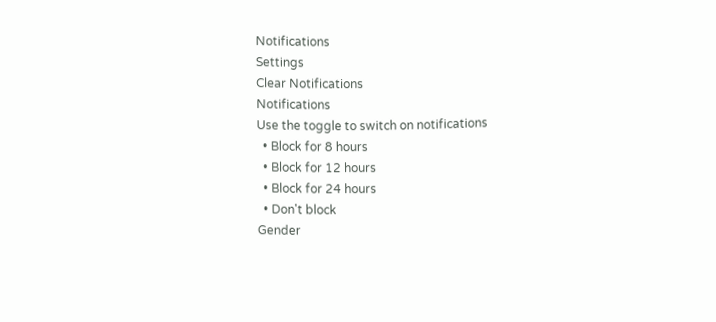Notifications
Settings
Clear Notifications
Notifications
Use the toggle to switch on notifications
  • Block for 8 hours
  • Block for 12 hours
  • Block for 24 hours
  • Don't block
Gender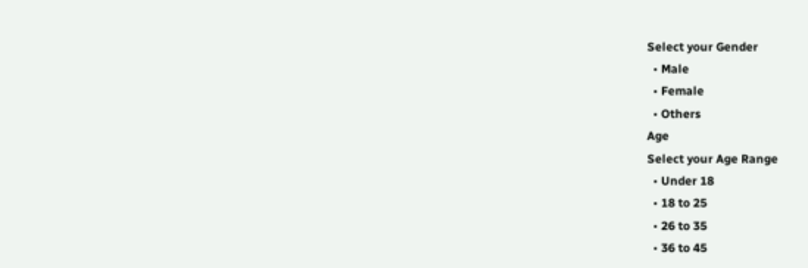Select your Gender
  • Male
  • Female
  • Others
Age
Select your Age Range
  • Under 18
  • 18 to 25
  • 26 to 35
  • 36 to 45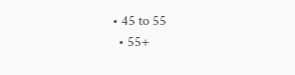• 45 to 55
  • 55+